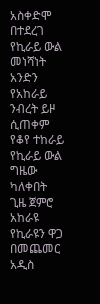አስቀድሞ በተደረገ የኪራይ ውል መነሻነት አንድን የአከራይ ንብረት ይዞ ሲጠቀም የቆየ ተከራይ የኪራይ ውል ግዜው ካለቀበት ጊዜ ጀምሮ አከራዩ የኪራዩን ዋጋ በመጨመር አዲስ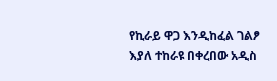የኪራይ ዋጋ እንዲከፈል ገልፆ እያለ ተከራዩ በቀረበው አዲስ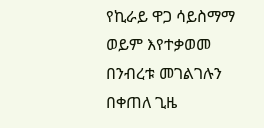የኪራይ ዋጋ ሳይስማማ ወይም እየተቃወመ በንብረቱ መገልገሉን በቀጠለ ጊዜ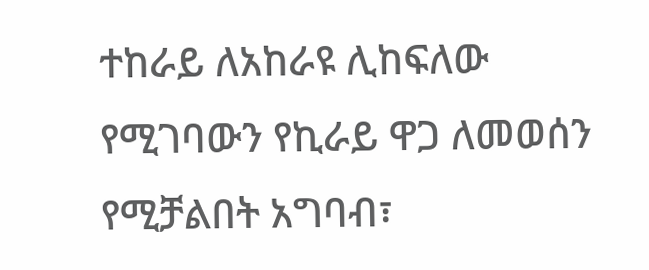ተከራይ ለአከራዩ ሊከፍለው የሚገባውን የኪራይ ዋጋ ለመወሰን የሚቻልበት አግባብ፣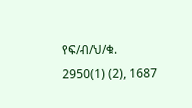የፍ/ብ/ህ/ቁ. 2950(1) (2), 1687